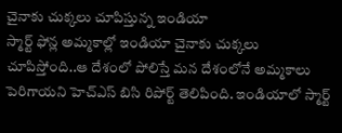చైనాకు చుక్కలు చూపిస్తున్న ఇండియా
స్మార్ట్ ఫోన్ల అమ్మకాల్లో ఇండియా చైనాకు చుక్కలు చూపిస్తోంది..ఆ దేశంలో పోలిస్తే మన దేశంలోనే అమ్మకాలు పెరిగాయని హెచ్ఎస్ బిసి రిపోర్ట్ తెలిపింది. ఇండియాలో స్మార్ట్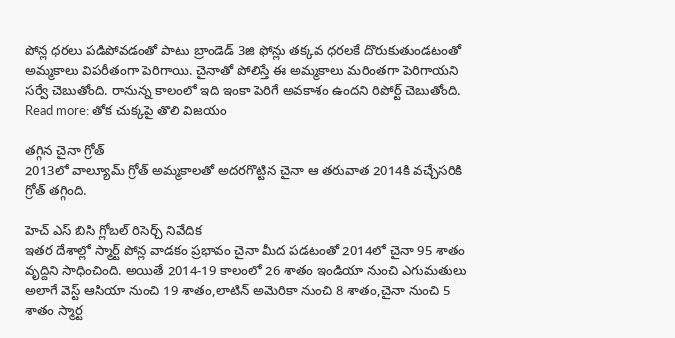పోన్ల ధరలు పడిపోవడంతో పాటు బ్రాండెడ్ 3జి ఫోన్లు తక్కవ ధరలకే దొరుకుతుండటంతో అమ్మకాలు విపరీతంగా పెరిగాయి. చైనాతో పోలిస్తే ఈ అమ్మకాలు మరింతగా పెరిగాయని సర్వే చెబుతోంది. రానున్న కాలంలో ఇది ఇంకా పెరిగే అవకాశం ఉందని రిపోర్ట్ చెబుతోంది.
Read more: తోక చుక్కపై తొలి విజయం

తగ్గిన చైనా గ్రోత్
2013లో వాల్యూమ్ గ్రోత్ అమ్మకాలతో అదరగొట్టిన చైనా ఆ తరువాత 2014కి వచ్చేసరికి గ్రోత్ తగ్గింది.

హెచ్ ఎస్ బిసి గ్లోబల్ రిసెర్చ్ నివేదిక
ఇతర దేశాల్లో స్మార్ట్ పోన్ల వాడకం ప్రభావం చైనా మీద పడటంతో 2014లో చైనా 95 శాతం వృద్దిని సాధించింది. అయితే 2014-19 కాలంలో 26 శాతం ఇండియా నుంచి ఎగుమతులు అలాగే వెస్ట్ ఆసియా నుంచి 19 శాతం,లాటిన్ అమెరికా నుంచి 8 శాతం,చైనా నుంచి 5 శాతం స్మార్ట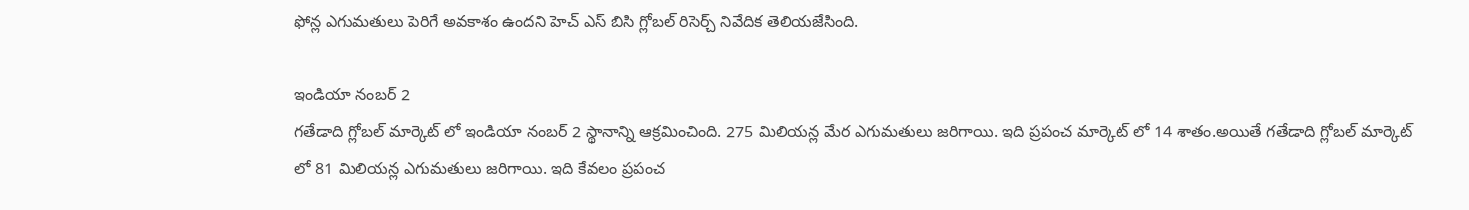ఫోన్ల ఎగుమతులు పెరిగే అవకాశం ఉందని హెచ్ ఎస్ బిసి గ్లోబల్ రిసెర్చ్ నివేదిక తెలియజేసింది.

ఇండియా నంబర్ 2
గతేడాది గ్లోబల్ మార్కెట్ లో ఇండియా నంబర్ 2 స్థానాన్ని ఆక్రమించింది. 275 మిలియన్ల మేర ఎగుమతులు జరిగాయి. ఇది ప్రపంచ మార్కెట్ లో 14 శాతం.అయితే గతేడాది గ్లోబల్ మార్కెట్ లో 81 మిలియన్ల ఎగుమతులు జరిగాయి. ఇది కేవలం ప్రపంచ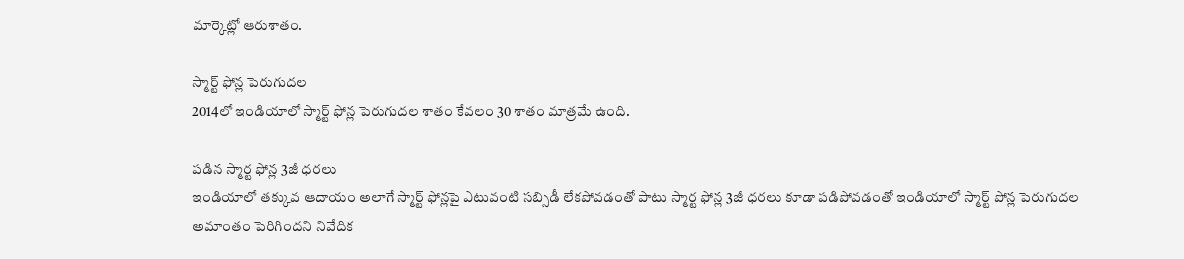మార్కెట్లో ఆరుశాతం.

స్మార్ట్ ఫోన్ల పెరుగుదల
2014లో ఇండియాలో స్మార్ట్ ఫోన్ల పెరుగుదల శాతం కేవలం 30 శాతం మాత్రమే ఉంది.

పడిన స్మార్ట ఫోన్ల 3జీ ధరలు
ఇండియాలో తక్కువ ఆదాయం అలాగే స్మార్ట్ ఫోన్లపై ఎటువంటి సబ్సిడీ లేకపోవడంతో పాటు స్మార్ట ఫోన్ల 3జీ ధరలు కూడా పడిపోవడంతో ఇండియాలో స్మార్ట్ పోన్ల పెరుగుదల అమాంతం పెరిగిందని నివేదిక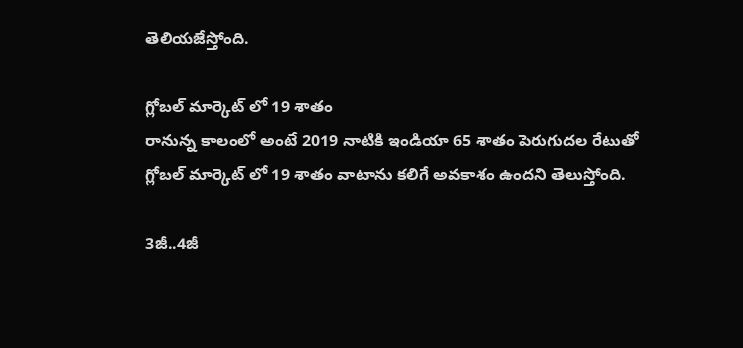తెలియజేస్తోంది.

గ్లోబల్ మార్కెట్ లో 19 శాతం
రానున్న కాలంలో అంటే 2019 నాటికి ఇండియా 65 శాతం పెరుగుదల రేటుతో గ్లోబల్ మార్కెట్ లో 19 శాతం వాటాను కలిగే అవకాశం ఉందని తెలుస్తోంది.

3జీ..4జీ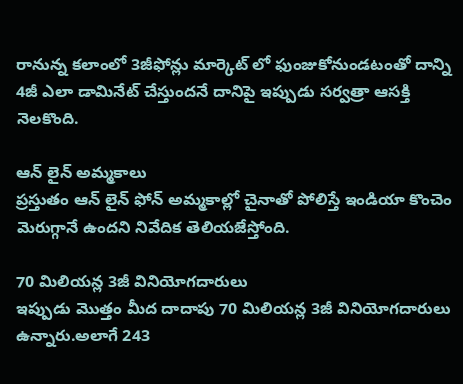రానున్న కలాంలో 3జీఫోన్లు మార్కెట్ లో ఫుంజుకోనుండటంతో దాన్ని 4జీ ఎలా డామినేట్ చేస్తుందనే దానిపై ఇప్పుడు సర్వత్రా ఆసక్తి నెలకొంది.

ఆన్ లైన్ అమ్మకాలు
ప్రస్తుతం ఆన్ లైన్ ఫోన్ అమ్మకాల్లో చైనాతో పోలిస్తే ఇండియా కొంచెం మెరుగ్గానే ఉందని నివేదిక తెలియజేస్తోంది.

70 మిలియన్ల 3జీ వినియోగదారులు
ఇప్పుడు మొత్తం మీద దాదాపు 70 మిలియన్ల 3జీ వినియోగదారులు ఉన్నారు.అలాగే 243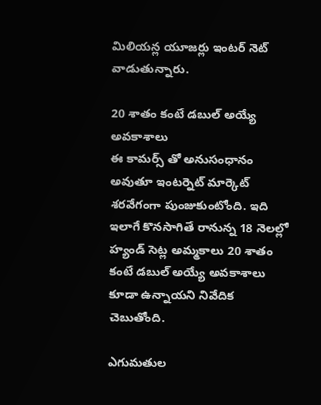మిలియన్ల యూజర్లు ఇంటర్ నెట్ వాడుతున్నారు.

20 శాతం కంటే డబుల్ అయ్యే అవకాశాలు
ఈ కామర్స్ తో అనుసంధానం అవుతూ ఇంటర్నెట్ మార్కెట్ శరవేగంగా పుంజుకుంటోంది. ఇది ఇలాగే కొనసాగితే రానున్న 18 నెలల్లో హ్యండ్ సెట్ల అమ్మకాలు 20 శాతం కంటే డబుల్ అయ్యే అవకాశాలు కూడా ఉన్నాయని నివేదిక చెబుతోంది.

ఎగుమతుల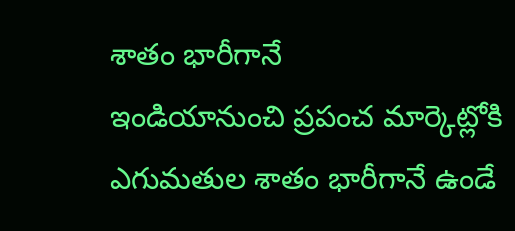శాతం భారీగానే
ఇండియానుంచి ప్రపంచ మార్కెట్లోకి ఎగుమతుల శాతం భారీగానే ఉండే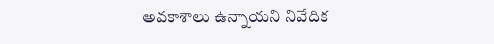అవకాశాలు ఉన్నాయని నివేదిక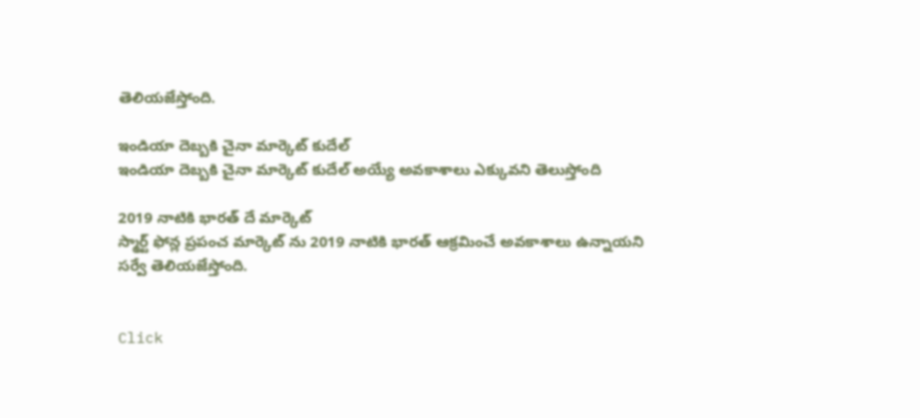తెలియజేస్తోంది.

ఇండియా దెబ్బకి చైనా మార్కెట్ కుదేల్
ఇండియా దెబ్బకి చైనా మార్కెట్ కుదేల్ అయ్యే అవకాశాలు ఎక్కువని తెలుస్తోంది

2019 నాటికి భారత్ దే మార్కెట్
స్మార్ట్ ఫోన్ల ప్రపంచ మార్కెట్ ను 2019 నాటికి భారత్ ఆక్రమించే అవకాశాలు ఉన్నాయని సర్వే తెలియజేస్తోంది.


Click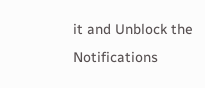it and Unblock the Notifications